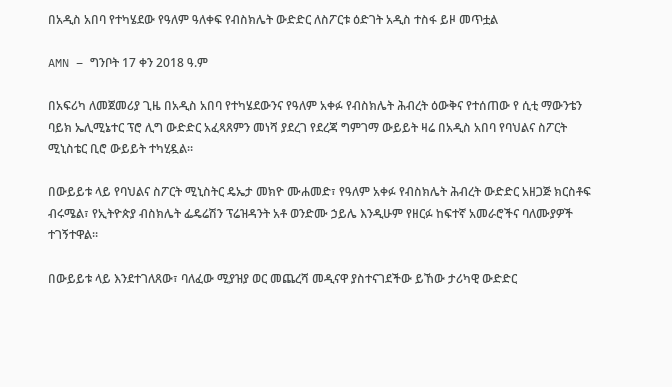በአዲስ አበባ የተካሄደው የዓለም ዓለቀፍ የብስክሌት ውድድር ለስፖርቱ ዕድገት አዲስ ተስፋ ይዞ መጥቷል

AMN – ግንቦት 17 ቀን 2018 ዓ.ም

በአፍሪካ ለመጀመሪያ ጊዜ በአዲስ አበባ የተካሄደውንና የዓለም አቀፉ የብስክሌት ሕብረት ዕውቅና የተሰጠው የ ሲቲ ማውንቴን ባይክ ኤሊሚኔተር ፕሮ ሊግ ውድድር አፈጻጸምን መነሻ ያደረገ የደረጃ ግምገማ ውይይት ዛሬ በአዲስ አበባ የባህልና ስፖርት ሚኒስቴር ቢሮ ውይይት ተካሂዷል።

በውይይቱ ላይ የባህልና ስፖርት ሚኒስትር ዴኤታ መክዮ ሙሐመድ፣ የዓለም አቀፉ የብስክሌት ሕብረት ውድድር አዘጋጅ ክርስቶፍ ብሩሜል፣ የኢትዮጵያ ብስክሌት ፌዴሬሽን ፕሬዝዳንት አቶ ወንድሙ ኃይሌ እንዲሁም የዘርፉ ከፍተኛ አመራሮችና ባለሙያዎች ተገኝተዋል።

በውይይቱ ላይ እንደተገለጸው፣ ባለፈው ሚያዝያ ወር መጨረሻ መዲናዋ ያስተናገደችው ይኸው ታሪካዊ ውድድር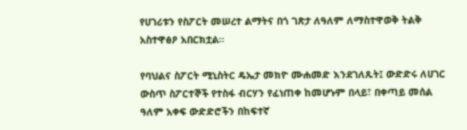የሀገሪቱን የስፖርት መሠረተ ልማትና በጎ ገጽታ ለዓለም ለማስተዋወቅ ትልቅ አስተዋፅዖ አበርክቷል።

የባህልና ስፖርት ሚኒስትር ዴኤታ መክዮ ሙሐመድ እንደገለጹት፤ ውድድሩ ለሀገር ውስጥ ስፖርተኞች የተስፋ ብርሃን የፈነጠቀ ከመሆኑም በላይ፣ በቀጣይ መሰል ዓለም አቀፍ ውድድሮችን በከፍተኛ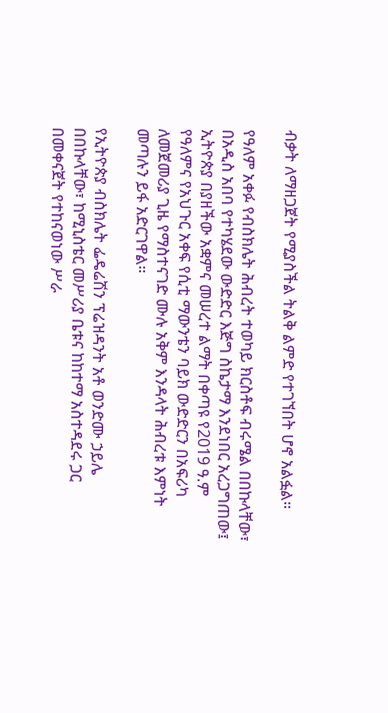ብቃት ለማዘጋጀት የሚያስችል ትልቅ ልምድ የተገኘበት ሆኖ አልፏል።

የዓለም አቀፉ የብስክሌት ሕብረት ተወካይ ክርስቶፍ ብሩሜል በበኩላቸው፣ በአዲስ አበባ የተካሄደው ውድድር እጅግ ስኬታማ እንደነበር አረጋግጠው፤ ኢትዮጵያ በያዘችው አቋምና መሠረተ ልማት በቀጣዩ የ2019 ዓ.ም የዓለምና የአህጉር አቀፍ የሲቲ ማውንቴን ባይክ ውድድርን በአፍሪካ ለመጀመሪያ ጊዜ የማስተናገድ ሙሉ አቅም እንዳላት ሕብረቱ እምነት መጣሉን ይፋ አድርገዋል።

የኢትዮጵያ ብስክሌት ፌዴሬሽን ፕሬዝዳንት አቶ ወንድሙ ኃይሌ በበኩላቸው፣ ከሚኒስቴር መሥሪያ ቤቱና ከከተማ አስተዳደሩ ጋር በመቀናጀት የተከናወነው ሥራ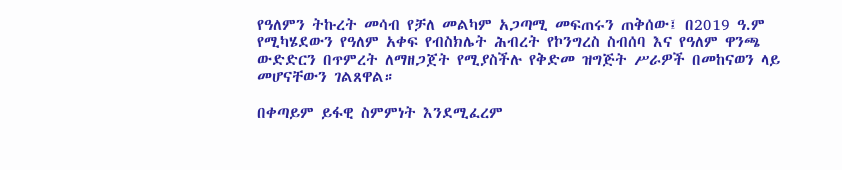የዓለምን ትኩረት መሳብ የቻለ መልካም አጋጣሚ መፍጠሩን ጠቅሰው፤ በ2019 ዓ.ም የሚካሄደውን የዓለም አቀፍ የብስክሌት ሕብረት የኮንግረስ ስብሰባ እና የዓለም ዋንጫ ውድድርን በጥምረት ለማዘጋጀት የሚያስችሉ የቅድመ ዝግጅት ሥራዎች በመከናወን ላይ መሆናቸውን ገልጸዋል።

በቀጣይም ይፋዊ ስምምነት እንደሚፈረም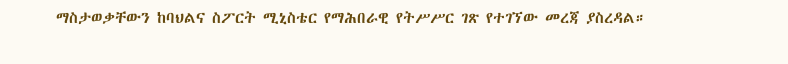ማስታወቃቸውን ከባህልና ስፖርት ሚኒስቴር የማሕበራዊ የትሥሥር ገጽ የተገኘው መረጃ ያስረዳል።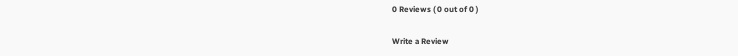0 Reviews ( 0 out of 0 )

Write a Review